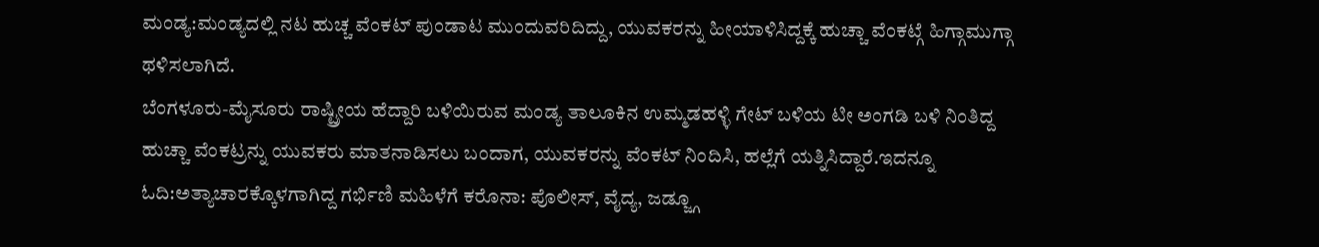ಮಂಡ್ಯ:ಮಂಡ್ಯದಲ್ಲಿ ನಟ ಹುಚ್ಚ ವೆಂಕಟ್ ಪುಂಡಾಟ ಮುಂದುವರಿದಿದ್ದು, ಯುವಕರನ್ನು ಹೀಯಾಳಿಸಿದ್ದಕ್ಕೆ ಹುಚ್ಚಾ ವೆಂಕಟ್ಗೆ ಹಿಗ್ಗಾಮುಗ್ಗಾ ಥಳಿಸಲಾಗಿದೆ.
ಬೆಂಗಳೂರು-ಮೈಸೂರು ರಾಷ್ಟ್ರೀಯ ಹೆದ್ದಾರಿ ಬಳಿಯಿರುವ ಮಂಡ್ಯ ತಾಲೂಕಿನ ಉಮ್ಮಡಹಳ್ಳಿ ಗೇಟ್ ಬಳಿಯ ಟೀ ಅಂಗಡಿ ಬಳಿ ನಿಂತಿದ್ದ ಹುಚ್ಚಾ ವೆಂಕಟ್ರನ್ನು ಯುವಕರು ಮಾತನಾಡಿಸಲು ಬಂದಾಗ, ಯುವಕರನ್ನು ವೆಂಕಟ್ ನಿಂದಿಸಿ, ಹಲ್ಲೆಗೆ ಯತ್ನಿಸಿದ್ದಾರೆ.ಇದನ್ನೂ ಓದಿ:ಅತ್ಯಾಚಾರಕ್ಕೊಳಗಾಗಿದ್ದ ಗರ್ಭಿಣಿ ಮಹಿಳೆಗೆ ಕರೊನಾ: ಪೊಲೀಸ್, ವೈದ್ಯ, ಜಡ್ಜ್ಗೂ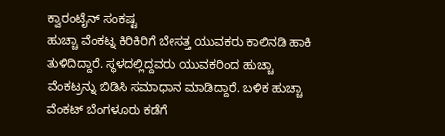ಕ್ವಾರಂಟೈನ್ ಸಂಕಷ್ಟ
ಹುಚ್ಚಾ ವೆಂಕಟ್ನ ಕಿರಿಕಿರಿಗೆ ಬೇಸತ್ತ ಯುವಕರು ಕಾಲಿನಡಿ ಹಾಕಿ ತುಳಿದಿದ್ದಾರೆ. ಸ್ಥಳದಲ್ಲಿದ್ದವರು ಯುವಕರಿಂದ ಹುಚ್ಚಾ ವೆಂಕಟ್ರನ್ನು ಬಿಡಿಸಿ ಸಮಾಧಾ‌ನ ಮಾಡಿದ್ದಾರೆ. ಬಳಿಕ ಹುಚ್ಚಾ ವೆಂಕಟ್ ಬೆಂಗಳೂರು ಕಡೆಗೆ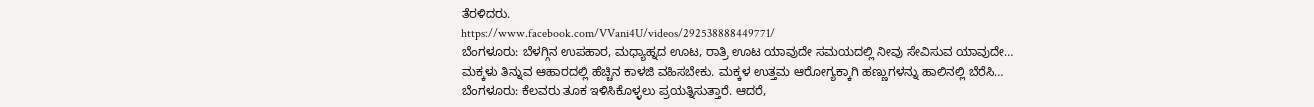ತೆರಳಿದರು.
https://www.facebook.com/VVani4U/videos/292538888449771/
ಬೆಂಗಳೂರು: ಬೆಳಗ್ಗಿನ ಉಪಹಾರ, ಮಧ್ಯಾಹ್ನದ ಊಟ, ರಾತ್ರಿ ಊಟ ಯಾವುದೇ ಸಮಯದಲ್ಲಿ ನೀವು ಸೇವಿಸುವ ಯಾವುದೇ…
ಮಕ್ಕಳು ತಿನ್ನುವ ಆಹಾರದಲ್ಲಿ ಹೆಚ್ಚಿನ ಕಾಳಜಿ ವಹಿಸಬೇಕು. ಮಕ್ಕಳ ಉತ್ತಮ ಆರೋಗ್ಯಕ್ಕಾಗಿ ಹಣ್ಣುಗಳನ್ನು ಹಾಲಿನಲ್ಲಿ ಬೆರೆಸಿ…
ಬೆಂಗಳೂರು: ಕೆಲವರು ತೂಕ ಇಳಿಸಿಕೊಳ್ಳಲು ಪ್ರಯತ್ನಿಸುತ್ತಾರೆ. ಆದರೆ,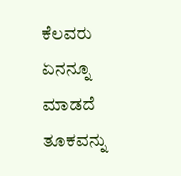ಕೆಲವರು ಏನನ್ನೂ ಮಾಡದೆ ತೂಕವನ್ನು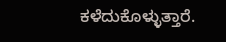ಕಳೆದುಕೊಳ್ಳುತ್ತಾರೆ.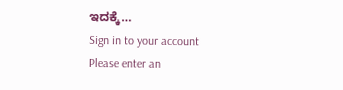ಇದಕ್ಕೆ…
Sign in to your account
Please enter an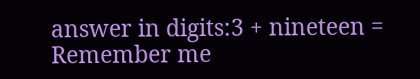answer in digits:3 + nineteen =
Remember me